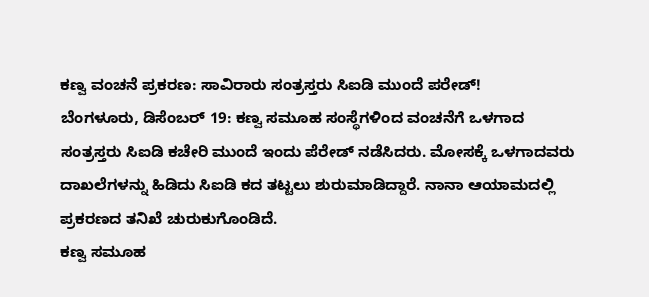ಕಣ್ವ ವಂಚನೆ ಪ್ರಕರಣ: ಸಾವಿರಾರು ಸಂತ್ರಸ್ತರು ಸಿಐಡಿ ಮುಂದೆ ಪರೇಡ್!
ಬೆಂಗಳೂರು, ಡಿಸೆಂಬರ್ 19: ಕಣ್ವ ಸಮೂಹ ಸಂಸ್ಥೆಗಳಿಂದ ವಂಚನೆಗೆ ಒಳಗಾದ ಸಂತ್ರಸ್ತರು ಸಿಐಡಿ ಕಚೇರಿ ಮುಂದೆ ಇಂದು ಪೆರೇಡ್ ನಡೆಸಿದರು. ಮೋಸಕ್ಕೆ ಒಳಗಾದವರು ದಾಖಲೆಗಳನ್ನು ಹಿಡಿದು ಸಿಐಡಿ ಕದ ತಟ್ಟಲು ಶುರುಮಾಡಿದ್ದಾರೆ. ನಾನಾ ಆಯಾಮದಲ್ಲಿ ಪ್ರಕರಣದ ತನಿಖೆ ಚುರುಕುಗೊಂಡಿದೆ.
ಕಣ್ವ ಸಮೂಹ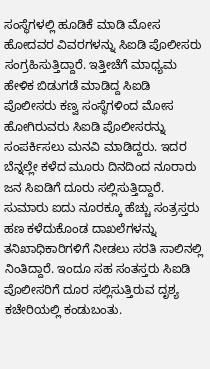ಸಂಸ್ಥೆಗಳಲ್ಲಿ ಹೂಡಿಕೆ ಮಾಡಿ ಮೋಸ ಹೋದವರ ವಿವರಗಳನ್ನು ಸಿಐಡಿ ಪೊಲೀಸರು ಸಂಗ್ರಹಿಸುತ್ತಿದ್ದಾರೆ. ಇತ್ತೀಚೆಗೆ ಮಾಧ್ಯಮ ಹೇಳಿಕ ಬಿಡುಗಡೆ ಮಾಡಿದ್ದ ಸಿಐಡಿ ಪೊಲೀಸರು ಕಣ್ವ ಸಂಸ್ಥೆಗಳಿಂದ ಮೋಸ ಹೋಗಿರುವರು ಸಿಐಡಿ ಪೊಲೀಸರನ್ನು ಸಂಪರ್ಕಿಸಲು ಮನವಿ ಮಾಡಿದ್ದರು. ಇದರ ಬೆನ್ನಲ್ಲೇ ಕಳೆದ ಮೂರು ದಿನದಿಂದ ನೂರಾರು ಜನ ಸಿಐಡಿಗೆ ದೂರು ಸಲ್ಲಿಸುತ್ತಿದ್ದಾರೆ. ಸುಮಾರು ಐದು ನೂರಕ್ಕೂ ಹೆಚ್ಚು ಸಂತ್ರಸ್ತರು ಹಣ ಕಳೆದುಕೊಂಡ ದಾಖಲೆಗಳನ್ನು ತನಿಖಾಧಿಕಾರಿಗಳಿಗೆ ನೀಡಲು ಸರತಿ ಸಾಲಿನಲ್ಲಿ ನಿಂತಿದ್ದಾರೆ. ಇಂದೂ ಸಹ ಸಂತಸ್ತರು ಸಿಐಡಿ ಪೊಲೀಸರಿಗೆ ದೂರ ಸಲ್ಲಿಸುತ್ತಿರುವ ದೃಶ್ಯ ಕಚೇರಿಯಲ್ಲಿ ಕಂಡುಬಂತು.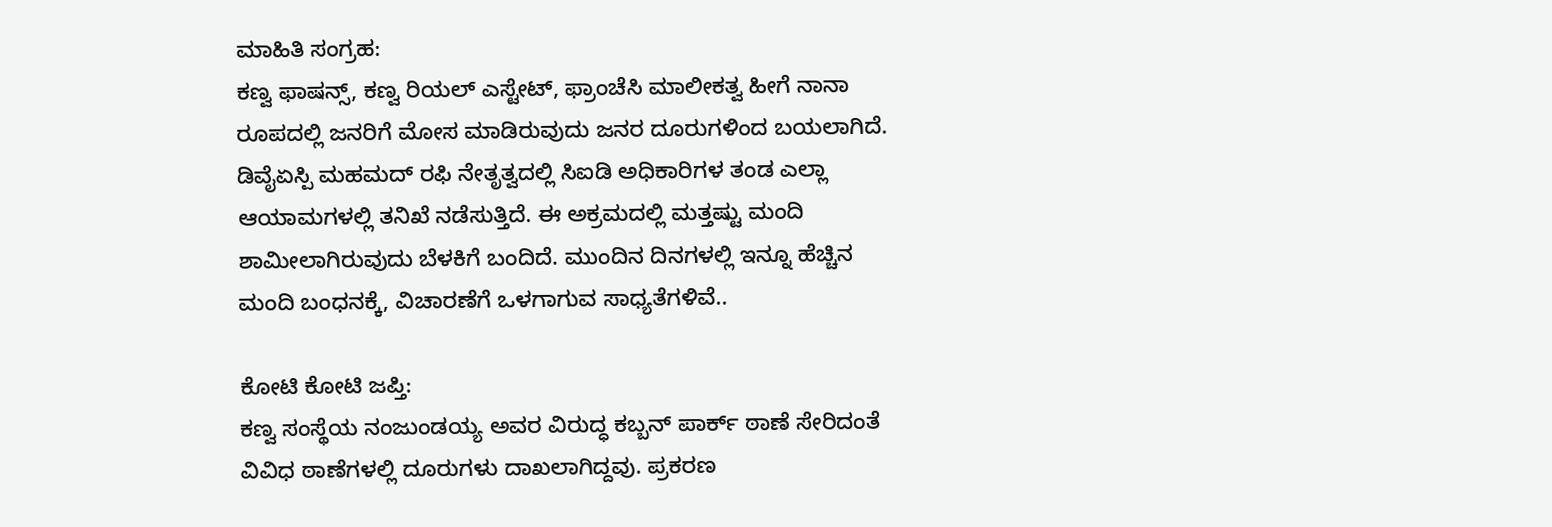ಮಾಹಿತಿ ಸಂಗ್ರಹ:
ಕಣ್ವ ಫಾಷನ್ಸ್, ಕಣ್ವ ರಿಯಲ್ ಎಸ್ಟೇಟ್, ಫ್ರಾಂಚೆಸಿ ಮಾಲೀಕತ್ವ ಹೀಗೆ ನಾನಾ ರೂಪದಲ್ಲಿ ಜನರಿಗೆ ಮೋಸ ಮಾಡಿರುವುದು ಜನರ ದೂರುಗಳಿಂದ ಬಯಲಾಗಿದೆ. ಡಿವೈಏಸ್ಪಿ ಮಹಮದ್ ರಫಿ ನೇತೃತ್ವದಲ್ಲಿ ಸಿಐಡಿ ಅಧಿಕಾರಿಗಳ ತಂಡ ಎಲ್ಲಾ ಆಯಾಮಗಳಲ್ಲಿ ತನಿಖೆ ನಡೆಸುತ್ತಿದೆ. ಈ ಅಕ್ರಮದಲ್ಲಿ ಮತ್ತಷ್ಟು ಮಂದಿ ಶಾಮೀಲಾಗಿರುವುದು ಬೆಳಕಿಗೆ ಬಂದಿದೆ. ಮುಂದಿನ ದಿನಗಳಲ್ಲಿ ಇನ್ನೂ ಹೆಚ್ಚಿನ ಮಂದಿ ಬಂಧನಕ್ಕೆ, ವಿಚಾರಣೆಗೆ ಒಳಗಾಗುವ ಸಾಧ್ಯತೆಗಳಿವೆ..

ಕೋಟಿ ಕೋಟಿ ಜಪ್ತಿ:
ಕಣ್ವ ಸಂಸ್ಥೆಯ ನಂಜುಂಡಯ್ಯ ಅವರ ವಿರುದ್ಧ ಕಬ್ಬನ್ ಪಾರ್ಕ್ ಠಾಣೆ ಸೇರಿದಂತೆ ವಿವಿಧ ಠಾಣೆಗಳಲ್ಲಿ ದೂರುಗಳು ದಾಖಲಾಗಿದ್ದವು. ಪ್ರಕರಣ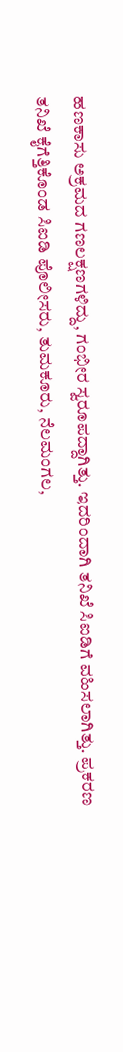ಹಣಕಾಸು ಅಕ್ರಮದ ಗಣಲಕ್ಷಣಗಳಿದ್ದು, ಗಂಭೀರ ಸ್ವರೂಪದ್ದಾಗಿತ್ತು. ಇದರಿಂದಾಗಿ ತನಿಖೆ ಸಿಐಡಿಗೆ ವಹಿಸಲಾಗಿತ್ತು. ಪ್ರಕರಣ ತನಿಖೆ ಕೈಗೆತ್ತಿಕೊಂಡ ಸಿಐಡಿ ಪೊಲೀಸರು, ತುಮಕೂರು, ನೆಲಮಂಗಲ,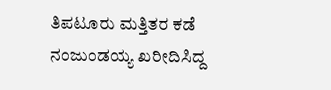ತಿಪಟೂರು ಮತ್ತಿತರ ಕಡೆ ನಂಜುಂಡಯ್ಯ ಖರೀದಿಸಿದ್ದ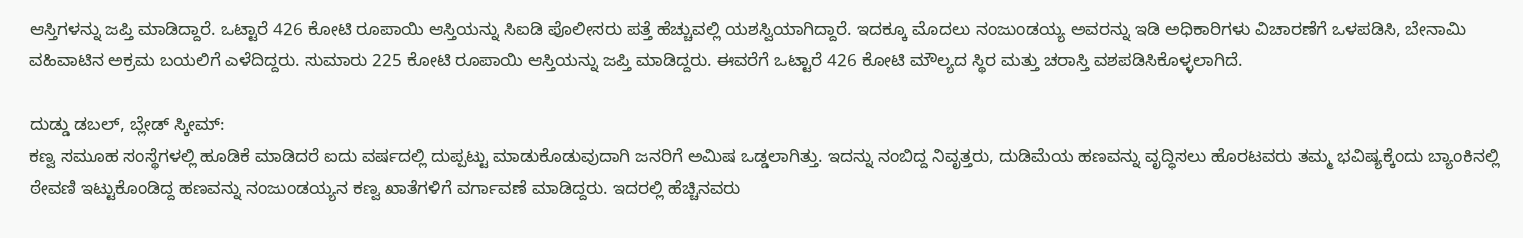ಆಸ್ತಿಗಳನ್ನು ಜಪ್ತಿ ಮಾಡಿದ್ದಾರೆ. ಒಟ್ಟಾರೆ 426 ಕೋಟಿ ರೂಪಾಯಿ ಆಸ್ತಿಯನ್ನು ಸಿಐಡಿ ಪೊಲೀಸರು ಪತ್ತೆ ಹೆಚ್ಚುವಲ್ಲಿ ಯಶಸ್ವಿಯಾಗಿದ್ದಾರೆ. ಇದಕ್ಕೂ ಮೊದಲು ನಂಜುಂಡಯ್ಯ ಅವರನ್ನು ಇಡಿ ಅಧಿಕಾರಿಗಳು ವಿಚಾರಣೆಗೆ ಒಳಪಡಿಸಿ, ಬೇನಾಮಿ ವಹಿವಾಟಿನ ಅಕ್ರಮ ಬಯಲಿಗೆ ಎಳೆದಿದ್ದರು. ಸುಮಾರು 225 ಕೋಟಿ ರೂಪಾಯಿ ಆಸ್ತಿಯನ್ನು ಜಪ್ತಿ ಮಾಡಿದ್ದರು. ಈವರೆಗೆ ಒಟ್ಟಾರೆ 426 ಕೋಟಿ ಮೌಲ್ಯದ ಸ್ಥಿರ ಮತ್ತು ಚರಾಸ್ತಿ ವಶಪಡಿಸಿಕೊಳ್ಳಲಾಗಿದೆ.

ದುಡ್ಡು ಡಬಲ್, ಬ್ಲೇಡ್ ಸ್ಕೀಮ್:
ಕಣ್ವ ಸಮೂಹ ಸಂಸ್ಥೆಗಳಲ್ಲಿ ಹೂಡಿಕೆ ಮಾಡಿದರೆ ಐದು ವರ್ಷದಲ್ಲಿ ದುಪ್ಪಟ್ಟು ಮಾಡುಕೊಡುವುದಾಗಿ ಜನರಿಗೆ ಅಮಿಷ ಒಡ್ಡಲಾಗಿತ್ತು. ಇದನ್ನು ನಂಬಿದ್ದ ನಿವೃತ್ತರು, ದುಡಿಮೆಯ ಹಣವನ್ನು ವೃದ್ಧಿಸಲು ಹೊರಟವರು ತಮ್ಮ ಭವಿಷ್ಯಕ್ಕೆಂದು ಬ್ಯಾಂಕಿನಲ್ಲಿ ಠೇವಣಿ ಇಟ್ಟುಕೊಂಡಿದ್ದ ಹಣವನ್ನು ನಂಜುಂಡಯ್ಯನ ಕಣ್ವ ಖಾತೆಗಳಿಗೆ ವರ್ಗಾವಣೆ ಮಾಡಿದ್ದರು. ಇದರಲ್ಲಿ ಹೆಚ್ಚಿನವರು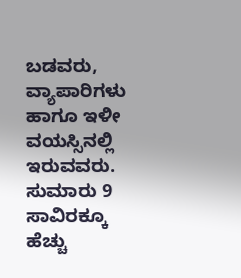ಬಡವರು, ವ್ಯಾಪಾರಿಗಳು ಹಾಗೂ ಇಳೀ ವಯಸ್ಸಿನಲ್ಲಿ ಇರುವವರು. ಸುಮಾರು 9 ಸಾವಿರಕ್ಕೂ ಹೆಚ್ಚು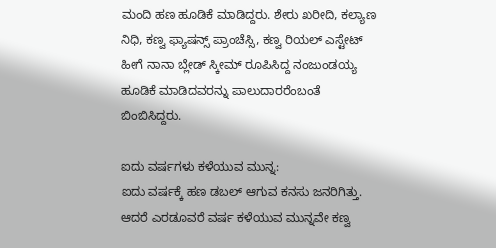ಮಂದಿ ಹಣ ಹೂಡಿಕೆ ಮಾಡಿದ್ದರು. ಶೇರು ಖರೀದಿ, ಕಲ್ಯಾಣ ನಿಧಿ, ಕಣ್ವ ಫ್ಯಾಷನ್ಸ್ ಪ್ರಾಂಚೆಸ್ಸಿ, ಕಣ್ವ ರಿಯಲ್ ಎಸ್ಟೇಟ್ ಹೀಗೆ ನಾನಾ ಬ್ಲೇಡ್ ಸ್ಕೀಮ್ ರೂಪಿಸಿದ್ದ ನಂಜುಂಡಯ್ಯ ಹೂಡಿಕೆ ಮಾಡಿದವರನ್ನು ಪಾಲುದಾರರೆಂಬಂತೆ ಬಿಂಬಿಸಿದ್ದರು.

ಐದು ವರ್ಷಗಳು ಕಳೆಯುವ ಮುನ್ನ:
ಐದು ವರ್ಷಕ್ಕೆ ಹಣ ಡಬಲ್ ಆಗುವ ಕನಸು ಜನರಿಗಿತ್ತು. ಆದರೆ ಎರಡೂವರೆ ವರ್ಷ ಕಳೆಯುವ ಮುನ್ನವೇ ಕಣ್ವ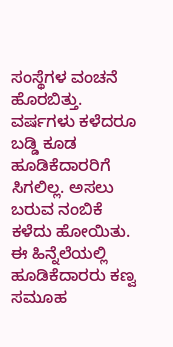ಸಂಸ್ಥೆಗಳ ವಂಚನೆ ಹೊರಬಿತ್ತು. ವರ್ಷಗಳು ಕಳೆದರೂ ಬಡ್ಡಿ ಕೂಡ ಹೂಡಿಕೆದಾರರಿಗೆ ಸಿಗಲಿಲ್ಲ. ಅಸಲು ಬರುವ ನಂಬಿಕೆ ಕಳೆದು ಹೋಯಿತು. ಈ ಹಿನ್ನೆಲೆಯಲ್ಲಿ ಹೂಡಿಕೆದಾರರು ಕಣ್ವ ಸಮೂಹ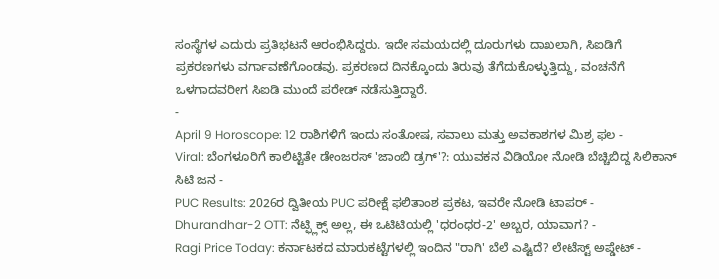ಸಂಸ್ಥೆಗಳ ಎದುರು ಪ್ರತಿಭಟನೆ ಆರಂಭಿಸಿದ್ದರು. ಇದೇ ಸಮಯದಲ್ಲಿ ದೂರುಗಳು ದಾಖಲಾಗಿ, ಸಿಐಡಿಗೆ ಪ್ರಕರಣಗಳು ವರ್ಗಾವಣೆಗೊಂಡವು. ಪ್ರಕರಣದ ದಿನಕ್ಕೊಂದು ತಿರುವು ತೆಗೆದುಕೊಳ್ಳುತ್ತಿದ್ದು, ವಂಚನೆಗೆ ಒಳಗಾದವರೀಗ ಸಿಐಡಿ ಮುಂದೆ ಪರೇಡ್ ನಡೆಸುತ್ತಿದ್ದಾರೆ.
-
April 9 Horoscope: 12 ರಾಶಿಗಳಿಗೆ ಇಂದು ಸಂತೋಷ, ಸವಾಲು ಮತ್ತು ಅವಕಾಶಗಳ ಮಿಶ್ರ ಫಲ -
Viral: ಬೆಂಗಳೂರಿಗೆ ಕಾಲಿಟ್ಟಿತೇ ಡೇಂಜರಸ್ 'ಜಾಂಬಿ ಡ್ರಗ್'?: ಯುವಕನ ವಿಡಿಯೋ ನೋಡಿ ಬೆಚ್ಚಿಬಿದ್ದ ಸಿಲಿಕಾನ್ ಸಿಟಿ ಜನ -
PUC Results: 2026ರ ದ್ವಿತೀಯ PUC ಪರೀಕ್ಷೆ ಫಲಿತಾಂಶ ಪ್ರಕಟ, ಇವರೇ ನೋಡಿ ಟಾಪರ್ -
Dhurandhar-2 OTT: ನೆಟ್ಫ್ಲಿಕ್ಸ್ ಅಲ್ಲ, ಈ ಒಟಿಟಿಯಲ್ಲಿ 'ಧರಂಧರ-2' ಅಬ್ಬರ, ಯಾವಾಗ? -
Ragi Price Today: ಕರ್ನಾಟಕದ ಮಾರುಕಟ್ಟೆಗಳಲ್ಲಿ ಇಂದಿನ "ರಾಗಿ' ಬೆಲೆ ಎಷ್ಟಿದೆ? ಲೇಟೆಸ್ಟ್ ಅಪ್ಡೇಟ್ -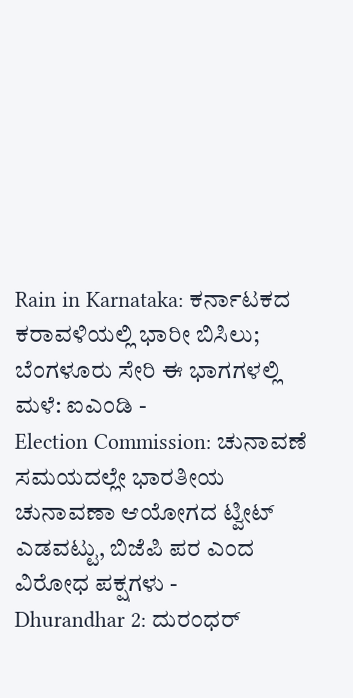Rain in Karnataka: ಕರ್ನಾಟಕದ ಕರಾವಳಿಯಲ್ಲಿ ಭಾರೀ ಬಿಸಿಲು; ಬೆಂಗಳೂರು ಸೇರಿ ಈ ಭಾಗಗಳಲ್ಲಿ ಮಳೆ: ಐಎಂಡಿ -
Election Commission: ಚುನಾವಣೆ ಸಮಯದಲ್ಲೇ ಭಾರತೀಯ ಚುನಾವಣಾ ಆಯೋಗದ ಟ್ವೀಟ್ ಎಡವಟ್ಟು, ಬಿಜೆಪಿ ಪರ ಎಂದ ವಿರೋಧ ಪಕ್ಷಗಳು -
Dhurandhar 2: ದುರಂಧರ್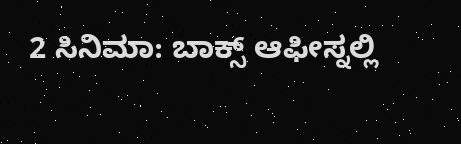2 ಸಿನಿಮಾ: ಬಾಕ್ಸ್ ಆಫೀಸ್ನಲ್ಲಿ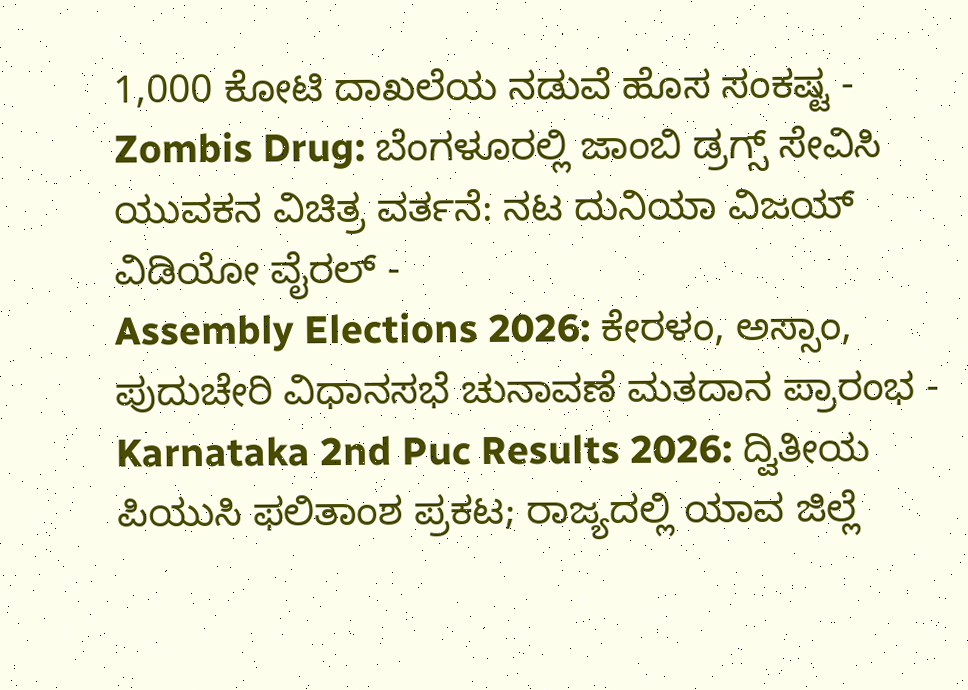1,000 ಕೋಟಿ ದಾಖಲೆಯ ನಡುವೆ ಹೊಸ ಸಂಕಷ್ಟ -
Zombis Drug: ಬೆಂಗಳೂರಲ್ಲಿ ಜಾಂಬಿ ಡ್ರಗ್ಸ್ ಸೇವಿಸಿ ಯುವಕನ ವಿಚಿತ್ರ ವರ್ತನೆ: ನಟ ದುನಿಯಾ ವಿಜಯ್ ವಿಡಿಯೋ ವೈರಲ್ -
Assembly Elections 2026: ಕೇರಳಂ, ಅಸ್ಸಾಂ, ಪುದುಚೇರಿ ವಿಧಾನಸಭೆ ಚುನಾವಣೆ ಮತದಾನ ಪ್ರಾರಂಭ -
Karnataka 2nd Puc Results 2026: ದ್ವಿತೀಯ ಪಿಯುಸಿ ಫಲಿತಾಂಶ ಪ್ರಕಟ; ರಾಜ್ಯದಲ್ಲಿ ಯಾವ ಜಿಲ್ಲೆ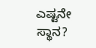ಎಷ್ಟನೇ ಸ್ಥಾನ?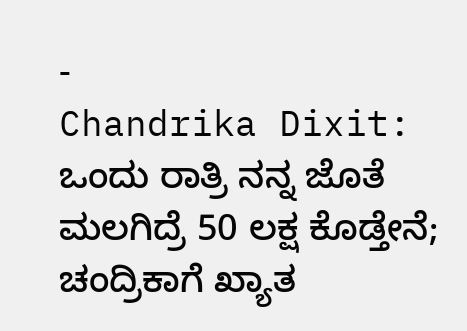-
Chandrika Dixit: ಒಂದು ರಾತ್ರಿ ನನ್ನ ಜೊತೆ ಮಲಗಿದ್ರೆ 50 ಲಕ್ಷ ಕೊಡ್ತೇನೆ; ಚಂದ್ರಿಕಾಗೆ ಖ್ಯಾತ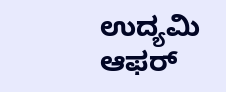ಉದ್ಯಮಿ ಆಫರ್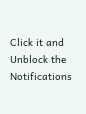Click it and Unblock the Notifications